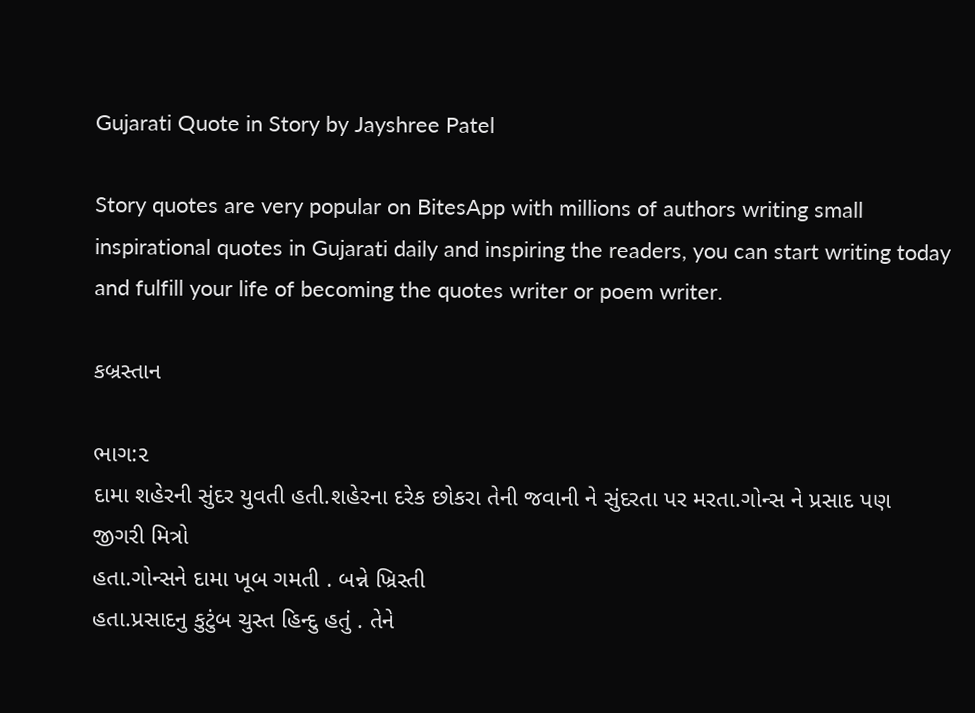Gujarati Quote in Story by Jayshree Patel

Story quotes are very popular on BitesApp with millions of authors writing small inspirational quotes in Gujarati daily and inspiring the readers, you can start writing today and fulfill your life of becoming the quotes writer or poem writer.

કબ્રસ્તાન

ભાગ:૨
દામા શહેરની સુંદર યુવતી હતી.શહેરના દરેક છોકરા તેની જવાની ને સુંદરતા પર મરતા.ગોન્સ ને પ્રસાદ પણ જીગરી મિત્રો
હતા.ગોન્સને દામા ખૂબ ગમતી . બન્ને ખ્રિસ્તી
હતા.પ્રસાદનુ કુટુંબ ચુસ્ત હિન્દુ હતું . તેને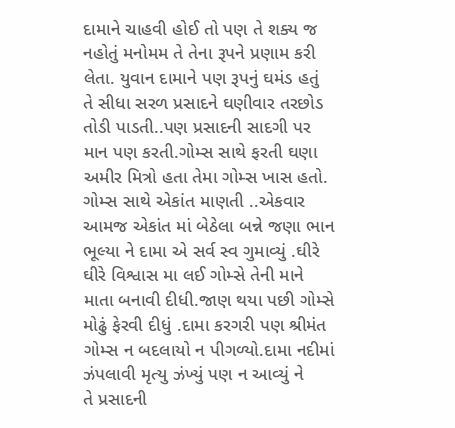દામાને ચાહવી હોઈ તો પણ તે શક્ય જ
નહોતું મનોમમ તે તેના રૂપને પ્રણામ કરી
લેતા. યુવાન દામાને પણ રૂપનું ઘમંડ હતું
તે સીધા સરળ પ્રસાદને ઘણીવાર તરછોડ
તોડી પાડતી..પણ પ્રસાદની સાદગી પર
માન પણ કરતી.ગોમ્સ સાથે ફરતી ઘણા
અમીર મિત્રો હતા તેમા ગોમ્સ ખાસ હતો.
ગોમ્સ સાથે એકાંત માણતી ..એકવાર
આમજ એકાંત માં બેઠેલા બન્ને જણા ભાન
ભૂલ્યા ને દામા એ સર્વ સ્વ ગુમાવ્યું .ઘીરે
ઘીરે વિશ્વાસ મા લઈ ગોમ્સે તેની માને
માતા બનાવી દીધી.જાણ થયા પછી ગોમ્સે
મોઢું ફેરવી દીધું .દામા કરગરી પણ શ્રીમંત
ગોમ્સ ન બદલાયો ન પીગળ્યો.દામા નદીમાં
ઝંપલાવી મૃત્યુ ઝંખ્યું પણ ન આવ્યું ને
તે પ્રસાદની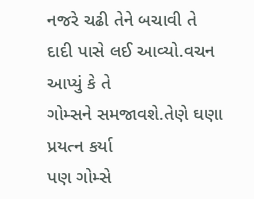નજરે ચઢી તેને બચાવી તે
દાદી પાસે લઈ આવ્યો.વચન આપ્યું કે તે
ગોમ્સને સમજાવશે.તેણે ઘણા પ્રયત્ન કર્યા
પણ ગોમ્સે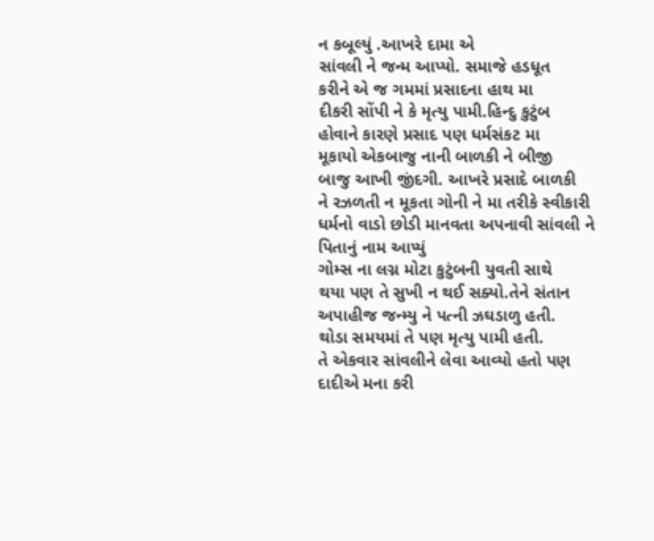ન કબૂલ્યું .આખરે દામા એ
સાંવલી ને જન્મ આપ્યો. સમાજે હડધૂત
કરીને એ જ ગમમાં પ્રસાદના હાથ મા
દીકરી સોંપી ને કે મૃત્યુ પામી.હિન્દુ કુટુંબ
હોવાને કારણે પ્રસાદ પણ ધર્મસંકટ મા
મૂકાયો એકબાજુ નાની બાળકી ને બીજી
બાજુ આખી જીંદગી. આખરે પ્રસાદે બાળકી
ને રઝળતી ન મૂકતા ગોની ને મા તરીકે સ્વીકારી ધર્મનો વાડો છોડી માનવતા અપનાવી સાંવલી ને પિતાનું નામ આપ્યું
ગોમ્સ ના લગ્ન મોટા કુટુંબની યુવતી સાથે
થયા પણ તે સુખી ન થઈ સક્યો.તેને સંતાન
અપાહીજ જન્મ્યુ ને પત્ની ઝઘડાળુ હતી.
થોડા સમયમાં તે પણ મૃત્યુ પામી હતી.
તે એકવાર સાંવલીને લેવા આવ્યો હતો પણ દાદીએ મના કરી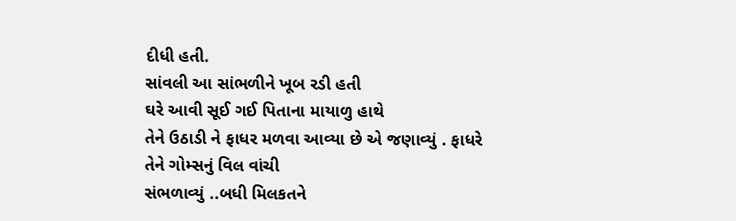દીધી હતી.
સાંવલી આ સાંભળીને ખૂબ રડી હતી
ઘરે આવી સૂઈ ગઈ પિતાના માયાળુ હાથે
તેને ઉઠાડી ને ફાધર મળવા આવ્યા છે એ જણાવ્યું . ફાધરે તેને ગોમ્સનું વિલ વાંચી
સંભળાવ્યું ..બધી મિલકતને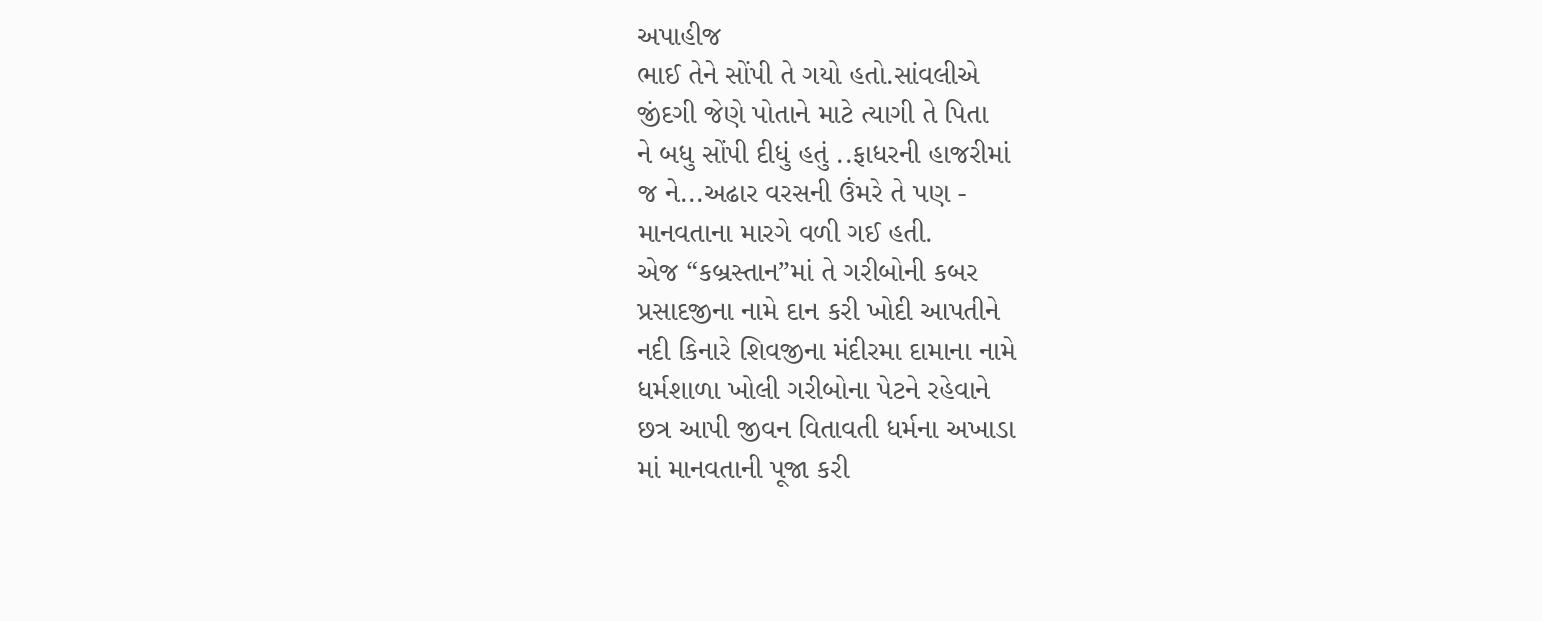અપાહીજ
ભાઈ તેને સોંપી તે ગયો હતો.સાંવલીએ
જીંદગી જેણે પોતાને માટે ત્યાગી તે પિતા
ને બધુ સોંપી દીધું હતું ..ફાધરની હાજરીમાં
જ ને...અઢાર વરસની ઉંમરે તે પણ -
માનવતાના મારગે વળી ગઈ હતી.
એજ “કબ્રસ્તાન”માં તે ગરીબોની કબર
પ્રસાદજીના નામે દાન કરી ખોદી આપતીને
નદી કિનારે શિવજીના મંદીરમા દામાના નામે
ધર્મશાળા ખોલી ગરીબોના પેટને રહેવાને
છત્ર આપી જીવન વિતાવતી ધર્મના અખાડા
માં માનવતાની પૂજા કરી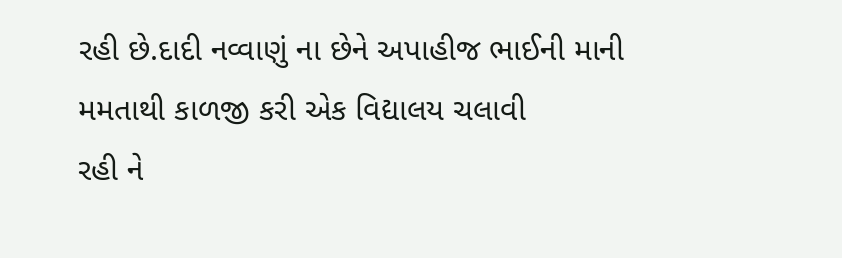રહી છે.દાદી નવ્વાણું ના છેને અપાહીજ ભાઈની માની મમતાથી કાળજી કરી એક વિદ્યાલય ચલાવી
રહી ને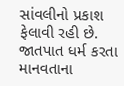સાંવલીનો પ્રકાશ ફેલાવી રહી છે.
જાતપાત ધર્મ કરતા માનવતાના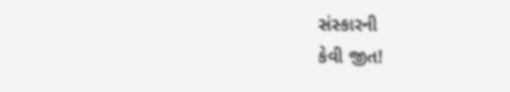સંસ્કારની
કેવી જીત!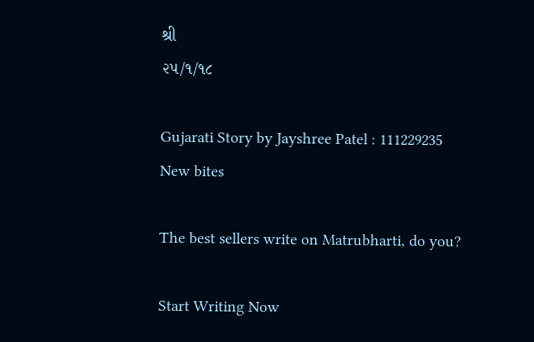શ્રી
૨૫/૧/૧૮

Gujarati Story by Jayshree Patel : 111229235
New bites

The best sellers write on Matrubharti, do you?

Start Writing Now